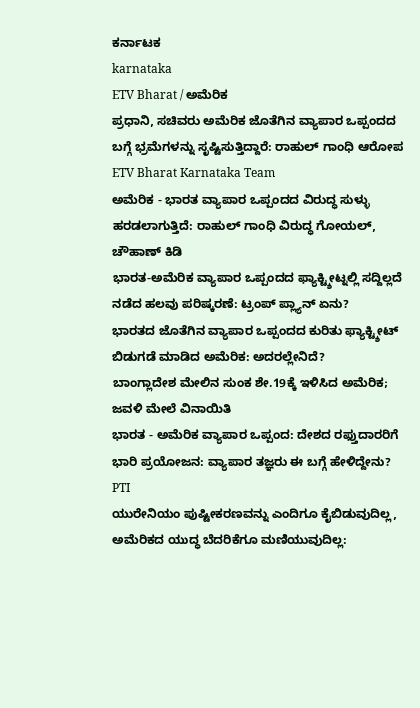ಕರ್ನಾಟಕ
karnataka
ETV Bharat / ಅಮೆರಿಕ
ಪ್ರಧಾನಿ, ಸಚಿವರು ಅಮೆರಿಕ ಜೊತೆಗಿನ ವ್ಯಾಪಾರ ಒಪ್ಪಂದದ ಬಗ್ಗೆ ಭ್ರಮೆಗಳನ್ನು ಸೃಷ್ಟಿಸುತ್ತಿದ್ದಾರೆ: ರಾಹುಲ್ ಗಾಂಧಿ ಆರೋಪ
ETV Bharat Karnataka Team
ಅಮೆರಿಕ - ಭಾರತ ವ್ಯಾಪಾರ ಒಪ್ಪಂದದ ವಿರುದ್ಧ ಸುಳ್ಳು ಹರಡಲಾಗುತ್ತಿದೆ: ರಾಹುಲ್ ಗಾಂಧಿ ವಿರುದ್ಧ ಗೋಯಲ್, ಚೌಹಾಣ್ ಕಿಡಿ
ಭಾರತ-ಅಮೆರಿಕ ವ್ಯಾಪಾರ ಒಪ್ಪಂದದ ಫ್ಯಾಕ್ಟ್ಶೀಟ್ನಲ್ಲಿ ಸದ್ದಿಲ್ಲದೆ ನಡೆದ ಹಲವು ಪರಿಷ್ಕರಣೆ: ಟ್ರಂಪ್ ಪ್ಲ್ಯಾನ್ ಏನು?
ಭಾರತದ ಜೊತೆಗಿನ ವ್ಯಾಪಾರ ಒಪ್ಪಂದದ ಕುರಿತು ಫ್ಯಾಕ್ಟ್ಶೀಟ್ ಬಿಡುಗಡೆ ಮಾಡಿದ ಅಮೆರಿಕ: ಅದರಲ್ಲೇನಿದೆ?
ಬಾಂಗ್ಲಾದೇಶ ಮೇಲಿನ ಸುಂಕ ಶೇ.19ಕ್ಕೆ ಇಳಿಸಿದ ಅಮೆರಿಕ; ಜವಳಿ ಮೇಲೆ ವಿನಾಯಿತಿ
ಭಾರತ - ಅಮೆರಿಕ ವ್ಯಾಪಾರ ಒಪ್ಪಂದ: ದೇಶದ ರಫ್ತುದಾರರಿಗೆ ಭಾರಿ ಪ್ರಯೋಜನ: ವ್ಯಾಪಾರ ತಜ್ಞರು ಈ ಬಗ್ಗೆ ಹೇಳಿದ್ದೇನು?
PTI
ಯುರೇನಿಯಂ ಪುಷ್ಟೀಕರಣವನ್ನು ಎಂದಿಗೂ ಕೈಬಿಡುವುದಿಲ್ಲ, ಅಮೆರಿಕದ ಯುದ್ಧ ಬೆದರಿಕೆಗೂ ಮಣಿಯುವುದಿಲ್ಲ: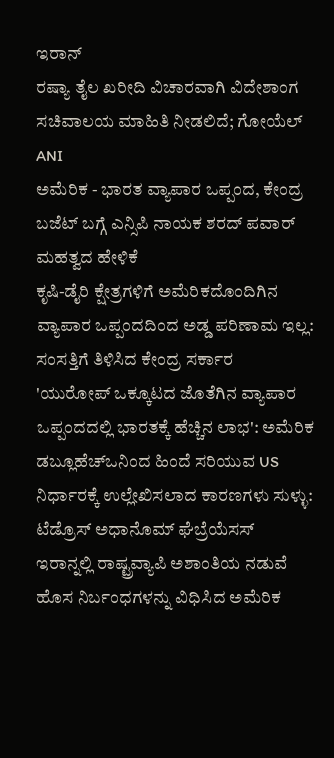ಇರಾನ್
ರಷ್ಯಾ ತೈಲ ಖರೀದಿ ವಿಚಾರವಾಗಿ ವಿದೇಶಾಂಗ ಸಚಿವಾಲಯ ಮಾಹಿತಿ ನೀಡಲಿದೆ; ಗೋಯೆಲ್
ANI
ಅಮೆರಿಕ - ಭಾರತ ವ್ಯಾಪಾರ ಒಪ್ಪಂದ, ಕೇಂದ್ರ ಬಜೆಟ್ ಬಗ್ಗೆ ಎನ್ಸಿಪಿ ನಾಯಕ ಶರದ್ ಪವಾರ್ ಮಹತ್ವದ ಹೇಳಿಕೆ
ಕೃಷಿ-ಡೈರಿ ಕ್ಷೇತ್ರಗಳಿಗೆ ಅಮೆರಿಕದೊಂದಿಗಿನ ವ್ಯಾಪಾರ ಒಪ್ಪಂದದಿಂದ ಅಡ್ಡ ಪರಿಣಾಮ ಇಲ್ಲ: ಸಂಸತ್ತಿಗೆ ತಿಳಿಸಿದ ಕೇಂದ್ರ ಸರ್ಕಾರ
'ಯುರೋಪ್ ಒಕ್ಕೂಟದ ಜೊತೆಗಿನ ವ್ಯಾಪಾರ ಒಪ್ಪಂದದಲ್ಲಿ ಭಾರತಕ್ಕೆ ಹೆಚ್ಚಿನ ಲಾಭ': ಅಮೆರಿಕ
ಡಬ್ಲೂಹೆಚ್ಒನಿಂದ ಹಿಂದೆ ಸರಿಯುವ US ನಿರ್ಧಾರಕ್ಕೆ ಉಲ್ಲೇಖಿಸಲಾದ ಕಾರಣಗಳು ಸುಳ್ಳು: ಟೆಡ್ರೊಸ್ ಅಧಾನೊಮ್ ಘೆಬ್ರೆಯೆಸಸ್
ಇರಾನ್ನಲ್ಲಿ ರಾಷ್ಟ್ರವ್ಯಾಪಿ ಅಶಾಂತಿಯ ನಡುವೆ ಹೊಸ ನಿರ್ಬಂಧಗಳನ್ನು ವಿಧಿಸಿದ ಅಮೆರಿಕ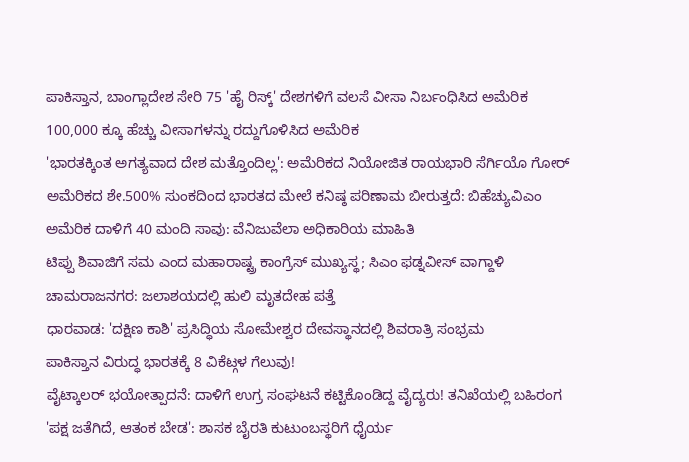ಪಾಕಿಸ್ತಾನ, ಬಾಂಗ್ಲಾದೇಶ ಸೇರಿ 75 'ಹೈ ರಿಸ್ಕ್' ದೇಶಗಳಿಗೆ ವಲಸೆ ವೀಸಾ ನಿರ್ಬಂಧಿಸಿದ ಅಮೆರಿಕ
100,000 ಕ್ಕೂ ಹೆಚ್ಚು ವೀಸಾಗಳನ್ನು ರದ್ದುಗೊಳಿಸಿದ ಅಮೆರಿಕ
'ಭಾರತಕ್ಕಿಂತ ಅಗತ್ಯವಾದ ದೇಶ ಮತ್ತೊಂದಿಲ್ಲ': ಅಮೆರಿಕದ ನಿಯೋಜಿತ ರಾಯಭಾರಿ ಸೆರ್ಗಿಯೊ ಗೋರ್
ಅಮೆರಿಕದ ಶೇ.500% ಸುಂಕದಿಂದ ಭಾರತದ ಮೇಲೆ ಕನಿಷ್ಠ ಪರಿಣಾಮ ಬೀರುತ್ತದೆ: ಬಿಹೆಚ್ಯುವಿಎಂ
ಅಮೆರಿಕ ದಾಳಿಗೆ 40 ಮಂದಿ ಸಾವು: ವೆನಿಜುವೆಲಾ ಅಧಿಕಾರಿಯ ಮಾಹಿತಿ
ಟಿಪ್ಪು ಶಿವಾಜಿಗೆ ಸಮ ಎಂದ ಮಹಾರಾಷ್ಟ್ರ ಕಾಂಗ್ರೆಸ್ ಮುಖ್ಯಸ್ಥ; ಸಿಎಂ ಫಡ್ನವೀಸ್ ವಾಗ್ದಾಳಿ
ಚಾಮರಾಜನಗರ: ಜಲಾಶಯದಲ್ಲಿ ಹುಲಿ ಮೃತದೇಹ ಪತ್ತೆ
ಧಾರವಾಡ: 'ದಕ್ಷಿಣ ಕಾಶಿ' ಪ್ರಸಿದ್ಧಿಯ ಸೋಮೇಶ್ವರ ದೇವಸ್ಥಾನದಲ್ಲಿ ಶಿವರಾತ್ರಿ ಸಂಭ್ರಮ
ಪಾಕಿಸ್ತಾನ ವಿರುದ್ಧ ಭಾರತಕ್ಕೆ 8 ವಿಕೆಟ್ಗಳ ಗೆಲುವು!
ವೈಟ್ಕಾಲರ್ ಭಯೋತ್ಪಾದನೆ: ದಾಳಿಗೆ ಉಗ್ರ ಸಂಘಟನೆ ಕಟ್ಟಿಕೊಂಡಿದ್ದ ವೈದ್ಯರು! ತನಿಖೆಯಲ್ಲಿ ಬಹಿರಂಗ
'ಪಕ್ಷ ಜತೆಗಿದೆ, ಆತಂಕ ಬೇಡ': ಶಾಸಕ ಬೈರತಿ ಕುಟುಂಬಸ್ಥರಿಗೆ ಧೈರ್ಯ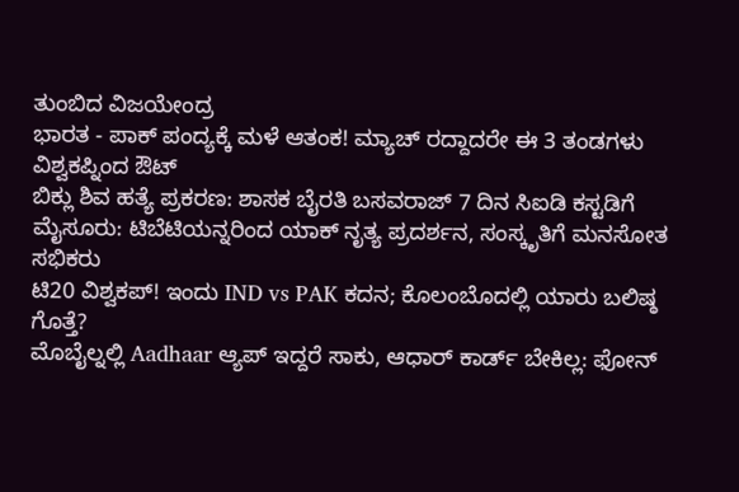ತುಂಬಿದ ವಿಜಯೇಂದ್ರ
ಭಾರತ - ಪಾಕ್ ಪಂದ್ಯಕ್ಕೆ ಮಳೆ ಆತಂಕ! ಮ್ಯಾಚ್ ರದ್ದಾದರೇ ಈ 3 ತಂಡಗಳು ವಿಶ್ವಕಪ್ನಿಂದ ಔಟ್
ಬಿಕ್ಲು ಶಿವ ಹತ್ಯೆ ಪ್ರಕರಣ: ಶಾಸಕ ಬೈರತಿ ಬಸವರಾಜ್ 7 ದಿನ ಸಿಐಡಿ ಕಸ್ಟಡಿಗೆ
ಮೈಸೂರು: ಟಿಬೆಟಿಯನ್ನರಿಂದ ಯಾಕ್ ನೃತ್ಯ ಪ್ರದರ್ಶನ, ಸಂಸ್ಕೃತಿಗೆ ಮನಸೋತ ಸಭಿಕರು
ಟಿ20 ವಿಶ್ವಕಪ್! ಇಂದು IND vs PAK ಕದನ; ಕೊಲಂಬೊದಲ್ಲಿ ಯಾರು ಬಲಿಷ್ಠ ಗೊತ್ತೆ?
ಮೊಬೈಲ್ನಲ್ಲಿ Aadhaar ಆ್ಯಪ್ ಇದ್ದರೆ ಸಾಕು, ಆಧಾರ್ ಕಾರ್ಡ್ ಬೇಕಿಲ್ಲ: ಫೋನ್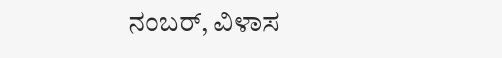ನಂಬರ್, ವಿಳಾಸ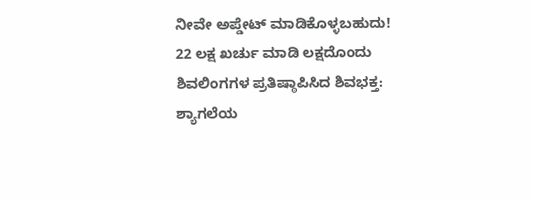ನೀವೇ ಅಪ್ಡೇಟ್ ಮಾಡಿಕೊಳ್ಳಬಹುದು!
22 ಲಕ್ಷ ಖರ್ಚು ಮಾಡಿ ಲಕ್ಷದೊಂದು ಶಿವಲಿಂಗಗಳ ಪ್ರತಿಷ್ಠಾಪಿಸಿದ ಶಿವಭಕ್ತ: ಶ್ಯಾಗಲೆಯ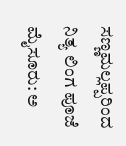ಸಣ್ಣಮಲ್ಲಪ್ಪರಿಂದ ನಿತ್ಯ ಲಿಂಗ ಪೂಜೆ
ಮೈಸೂರು: ಅ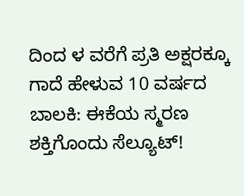ದಿಂದ ಳ ವರೆಗೆ ಪ್ರತಿ ಅಕ್ಷರಕ್ಕೂ ಗಾದೆ ಹೇಳುವ 10 ವರ್ಷದ ಬಾಲಕಿ: ಈಕೆಯ ಸ್ಮರಣ ಶಕ್ತಿಗೊಂದು ಸೆಲ್ಯೂಟ್!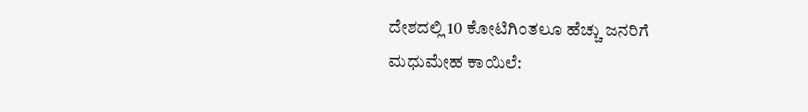ದೇಶದಲ್ಲಿ 10 ಕೋಟಿಗಿಂತಲೂ ಹೆಚ್ಚು ಜನರಿಗೆ ಮಧುಮೇಹ ಕಾಯಿಲೆ: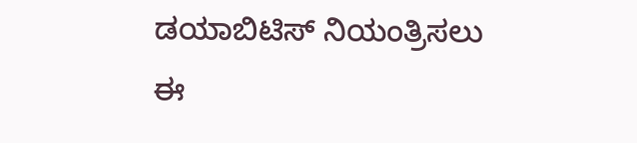ಡಯಾಬಿಟಿಸ್ ನಿಯಂತ್ರಿಸಲು ಈ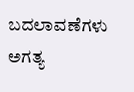ಬದಲಾವಣೆಗಳು ಅಗತ್ಯ